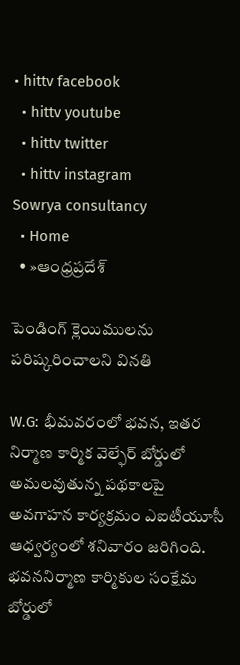• hittv facebook
  • hittv youtube
  • hittv twitter
  • hittv instagram
Sowrya consultancy
  • Home
  • »ఆంధ్రప్రదేశ్

పెండింగ్ క్లెయిములను పరిష్కరించాలని వినతి

W.G: భీమవరంలో భవన, ఇతర నిర్మాణ కార్మిక వెల్ఫేర్ బోర్డులో అమలవుతున్న పథకాలపై అవగాహన కార్యక్రమం ఎఐటీయూసీ ఆధ్వర్యంలో శనివారం జరిగింది. భవననిర్మాణ కార్మికుల సంక్షేమ బోర్డులో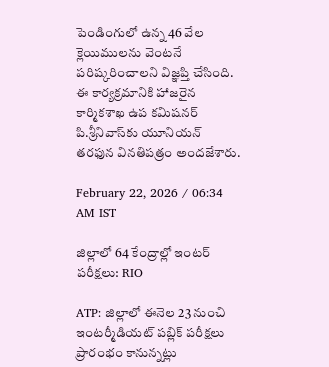పెండింగులో ఉన్న 46 వేల క్లెయిములను వెంటనే పరిష్కరించాలని విజ్ఞప్తి చేసింది. ఈ కార్యక్రమానికి హాజరైన కార్మికశాఖ ఉప కమిషనర్ పి.శ్రీనివాస్‌కు యూనియన్ తరఫున వినతిపత్రం అందజేశారు.

February 22, 2026 / 06:34 AM IST

జిల్లాలో 64 కేంద్రాల్లో ఇంటర్ పరీక్షలు: RIO

ATP: జిల్లాలో ఈనెల 23 నుంచి ఇంటర్మీడియట్ పబ్లిక్ పరీక్షలు ప్రారంభం కానున్నట్లు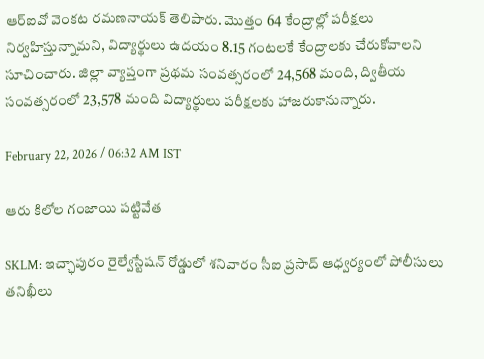ఆర్ఐవో వెంకట రమణనాయక్ తెలిపారు. మొత్తం 64 కేంద్రాల్లో పరీక్షలు నిర్వహిస్తున్నామని, విద్యార్థులు ఉదయం 8.15 గంటలకే కేంద్రాలకు చేరుకోవాలని సూచించారు. జిల్లా వ్యాప్తంగా ప్రథమ సంవత్సరంలో 24,568 మంది, ద్వితీయ సంవత్సరంలో 23,578 మంది విద్యార్థులు పరీక్షలకు హాజరుకానున్నారు.

February 22, 2026 / 06:32 AM IST

ఆరు కిలోల గంజాయి పట్టివేత

SKLM: ఇచ్ఛాపురం రైల్వేస్టేషన్ రోడ్డులో శనివారం సీఐ ప్రసాద్ ఆధ్వర్యంలో పోలీసులు తనిఖీలు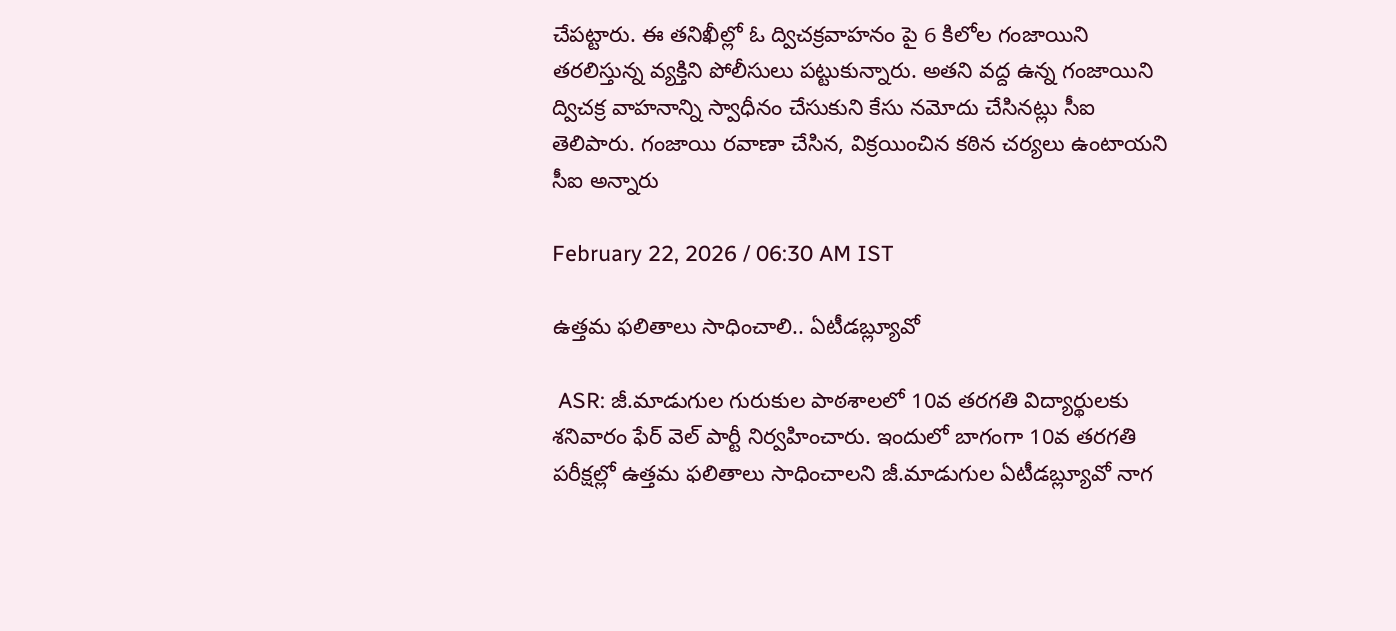చేపట్టారు. ఈ తనిఖీల్లో ఓ ద్విచక్రవాహనం పై 6 కిలోల గంజాయిని తరలిస్తున్న వ్యక్తిని పోలీసులు పట్టుకున్నారు. అతని వద్ద ఉన్న గంజాయిని ద్విచక్ర వాహనాన్ని స్వాధీనం చేసుకుని కేసు నమోదు చేసినట్లు సీఐ తెలిపారు. గంజాయి రవాణా చేసిన, విక్రయించిన కఠిన చర్యలు ఉంటాయని సీఐ అన్నారు

February 22, 2026 / 06:30 AM IST

ఉత్తమ ఫలితాలు సాధించాలి.. ఏటీడబ్ల్యూవో

 ASR: జీ.మాడుగుల గురుకుల పాఠశాలలో 10వ తరగతి విద్యార్థులకు శనివారం ఫేర్ వెల్ పార్టీ నిర్వహించారు. ఇందులో బాగంగా 10వ తరగతి పరీక్షల్లో ఉత్తమ ఫలితాలు సాధించాలని జీ.మాడుగుల ఏటీడబ్ల్యూవో నాగ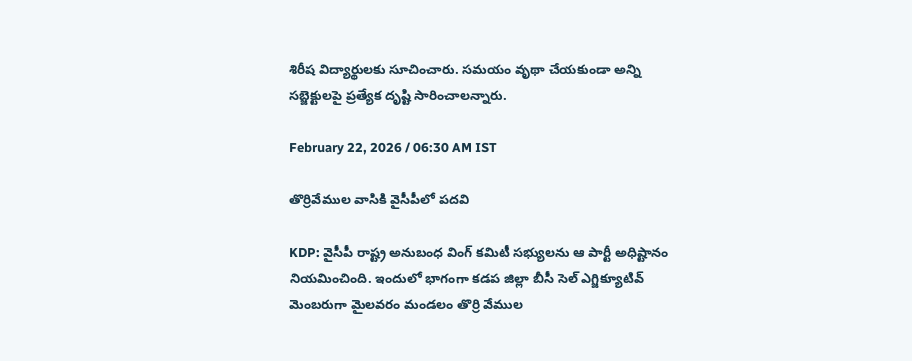శిరీష విద్యార్థులకు సూచించారు. సమయం వృథా చేయకుండా అన్ని సబ్జెక్టులపై ప్రత్యేక దృష్టి సారించాలన్నారు.

February 22, 2026 / 06:30 AM IST

తొర్రివేముల వాసికి వైసీపీలో పదవి

KDP: వైసీపీ రాష్ట్ర అనుబంధ వింగ్ కమిటీ సభ్యులను ఆ పార్టీ అధిష్టానం నియమించింది. ఇందులో భాగంగా కడప జిల్లా బీసీ సెల్ ఎగ్జిక్యూటివ్ మెంబరుగా మైలవరం మండలం తొర్రి వేముల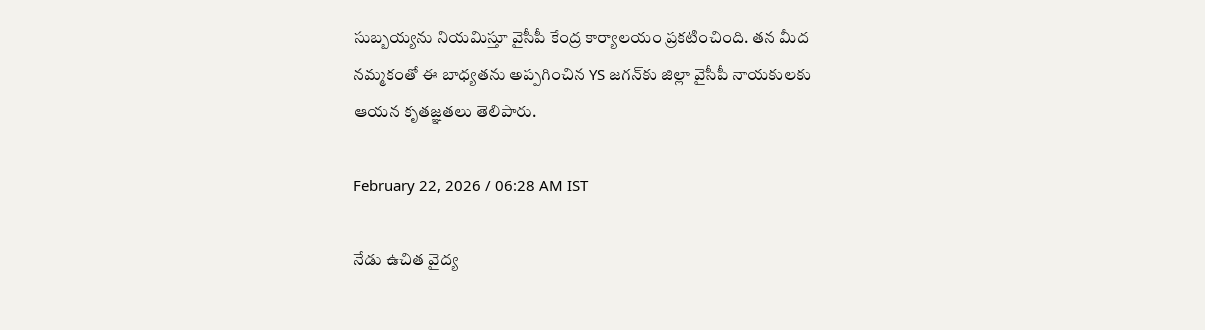సుబ్బయ్యను నియమిస్తూ వైసీపీ కేంద్ర కార్యాలయం ప్రకటించింది. తన మీద నమ్మకంతో ఈ బాధ్యతను అప్పగించిన YS జగన్‌కు జిల్లా వైసీపీ నాయకులకు ఆయన కృతజ్ఞతలు తెలిపారు.

February 22, 2026 / 06:28 AM IST

నేడు ఉచిత వైద్య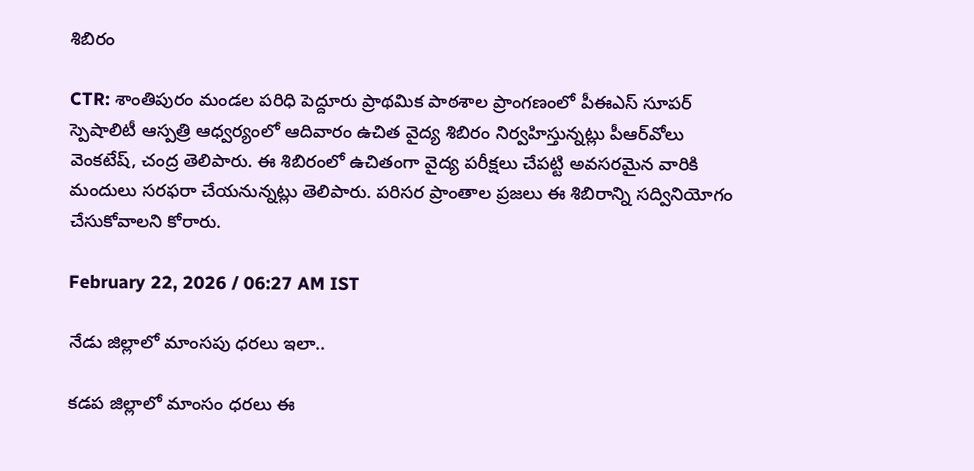శిబిరం

CTR: శాంతిపురం మండల పరిధి పెద్దూరు ప్రాథమిక పాఠశాల ప్రాంగణంలో పీఈఎస్ సూపర్ స్పెషాలిటీ ఆస్పత్రి ఆధ్వర్యంలో ఆదివారం ఉచిత వైద్య శిబిరం నిర్వహిస్తున్నట్లు పీఆర్‌వోలు వెంకటేష్, చంద్ర తెలిపారు. ఈ శిబిరంలో ఉచితంగా వైద్య పరీక్షలు చేపట్టి అవసరమైన వారికి మందులు సరఫరా చేయనున్నట్లు తెలిపారు. పరిసర ప్రాంతాల ప్రజలు ఈ శిబిరాన్ని సద్వినియోగం చేసుకోవాలని కోరారు.

February 22, 2026 / 06:27 AM IST

నేడు జిల్లాలో మాంసపు ధరలు ఇలా..

కడప జిల్లాలో మాంసం ధరలు ఈ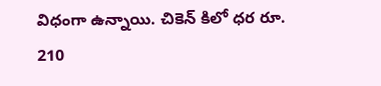విధంగా ఉన్నాయి. చికెన్ కిలో ధర రూ. 210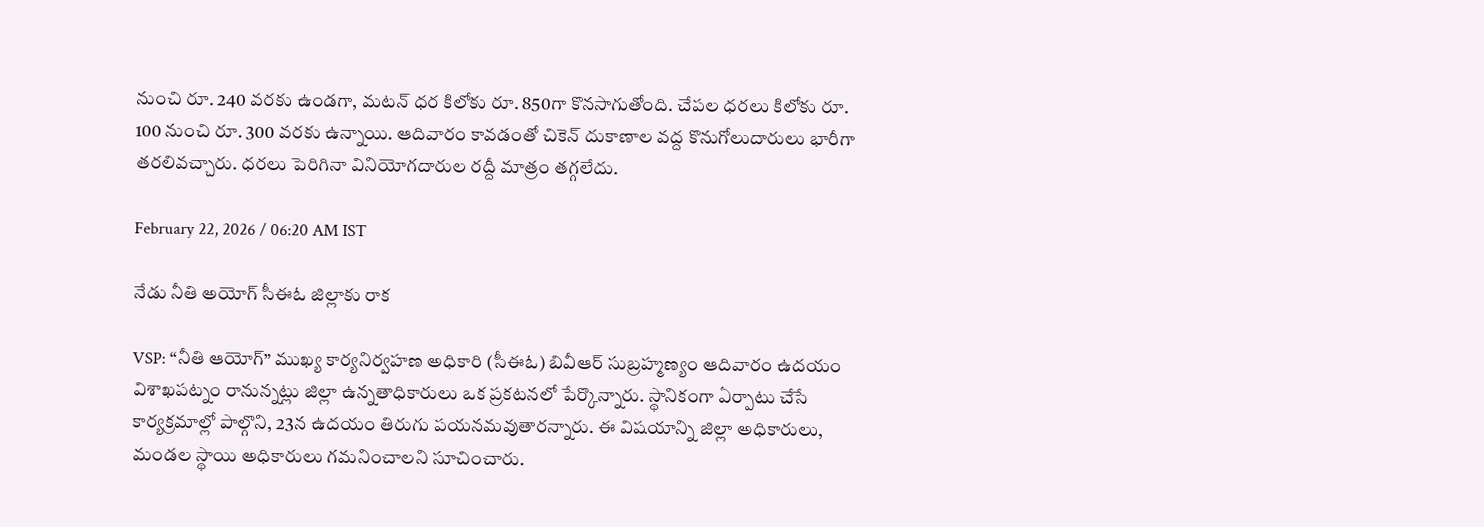నుంచి రూ. 240 వరకు ఉండగా, మటన్ ధర కిలోకు రూ. 850గా కొనసాగుతోంది. చేపల ధరలు కిలోకు రూ. 100 నుంచి రూ. 300 వరకు ఉన్నాయి. ఆదివారం కావడంతో చికెన్ దుకాణాల వద్ద కొనుగోలుదారులు భారీగా తరలివచ్చారు. ధరలు పెరిగినా వినియోగదారుల రద్దీ మాత్రం తగ్గలేదు.

February 22, 2026 / 06:20 AM IST

నేడు నీతి అయోగ్ సీఈఓ జిల్లాకు రాక

VSP: “నీతి ఆయోగ్” ముఖ్య కార్యనిర్వహణ అధికారి (సీఈఓ) బివీఆర్ సుబ్రహ్మణ్యం ఆదివారం ఉదయం విశాఖపట్నం రానున్నట్లు జిల్లా ఉన్నతాధికారులు ఒక ప్రకటనలో పేర్కొన్నారు. స్థానికంగా ఏర్పాటు చేసే కార్యక్రమాల్లో పాల్గొని, 23న ఉదయం తిరుగు పయనమవుతారన్నారు. ఈ విషయాన్ని జిల్లా అధికారులు, మండల స్థాయి అధికారులు గమనించాలని సూచించారు.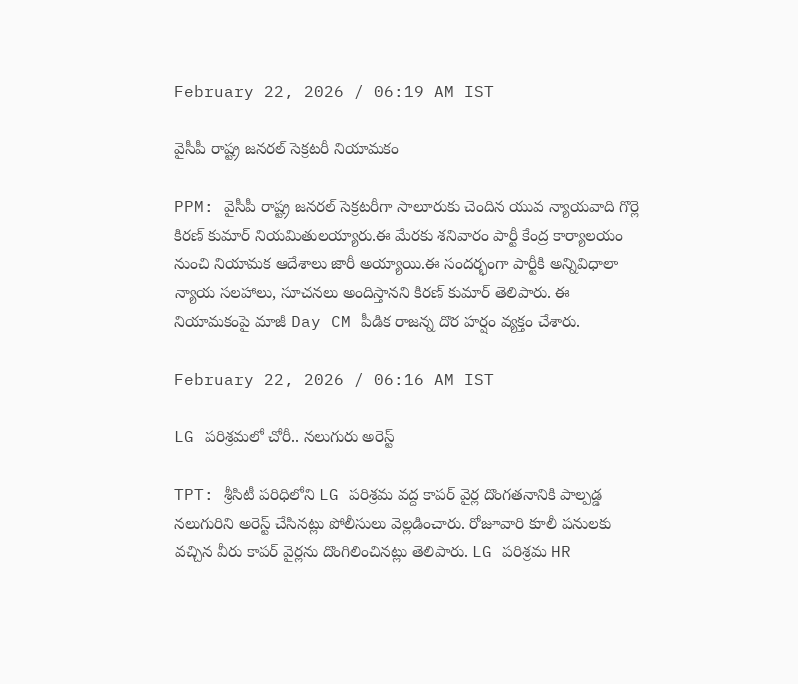February 22, 2026 / 06:19 AM IST

వైసీపీ రాష్ట్ర జనరల్ సెక్రటరీ నియామకం

PPM: వైసీపీ రాష్ట్ర జనరల్‌ సెక్రటరీగా సాలూరుకు చెందిన యువ న్యాయవాది గొర్లె కిరణ్‌ కుమార్‌ నియమితులయ్యారు.ఈ మేరకు శనివారం పార్టీ కేంద్ర కార్యాలయం నుంచి నియామక ఆదేశాలు జారీ అయ్యాయి.ఈ సందర్భంగా పార్టీకి అన్నివిధాలా న్యాయ సలహాలు, సూచనలు అందిస్తానని కిరణ్‌ కుమార్‌ తెలిపారు. ఈ నియామకంపై మాజీ Day CM పీడిక రాజన్న దొర హర్షం వ్యక్తం చేశారు.

February 22, 2026 / 06:16 AM IST

LG పరిశ్రమలో చోరీ.. నలుగురు అరెస్ట్

TPT: శ్రీసిటీ పరిధిలోని LG పరిశ్రమ వద్ద కాపర్ వైర్ల దొంగతనానికి పాల్పడ్డ నలుగురిని అరెస్ట్ చేసినట్లు పోలీసులు వెల్లడించారు. రోజూవారి కూలీ పనులకు వచ్చిన వీరు కాపర్ వైర్లను దొంగిలించినట్లు తెలిపారు. LG పరిశ్రమ HR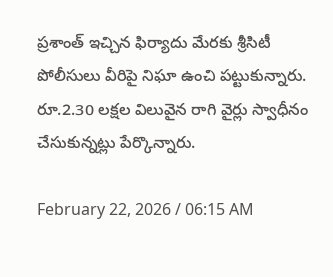ప్రశాంత్ ఇచ్చిన ఫిర్యాదు మేరకు శ్రీసిటీ పోలీసులు వీరిపై నిఘా ఉంచి పట్టుకున్నారు. రూ.2.30 లక్షల విలువైన రాగి వైర్లు స్వాధీనం చేసుకున్నట్లు పేర్కొన్నారు.

February 22, 2026 / 06:15 AM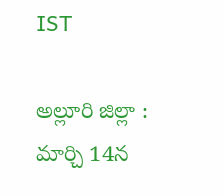IST

అల్లూరి జిల్లా : మార్చి 14న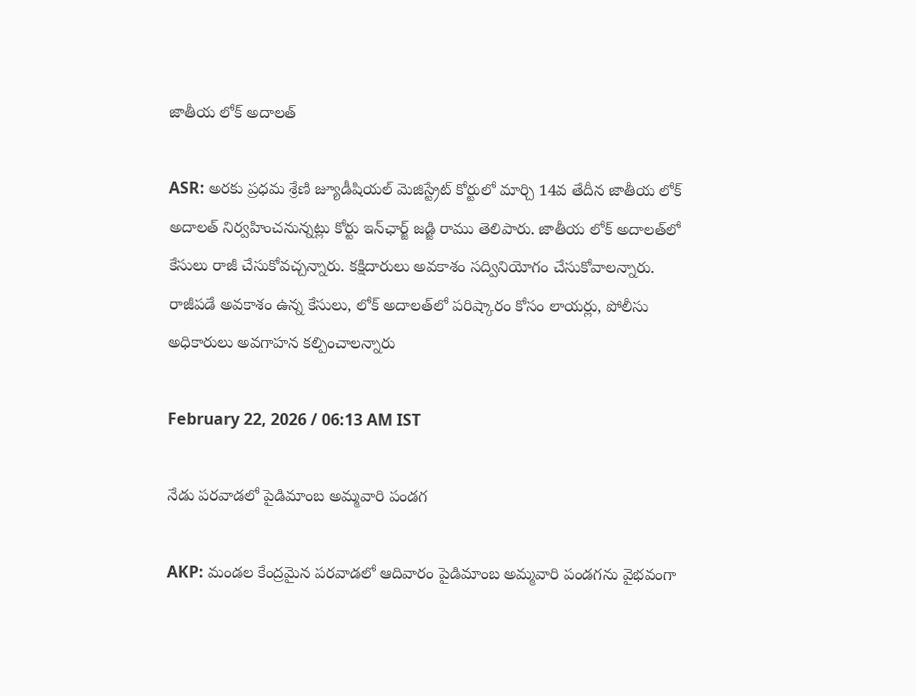జాతీయ లోక్ అదాలత్

ASR: అరకు ప్రధమ శ్రేణి జ్యూడీషియల్ మెజిస్ట్రేట్ కోర్టులో మార్చి 14వ తేదీన జాతీయ లోక్ అదాలత్ నిర్వహించనున్నట్లు కోర్టు ఇన్‌ఛార్జ్ జడ్జి రాము తెలిపారు. జాతీయ లోక్ అదాలత్‌లో కేసులు రాజీ చేసుకోవచ్చన్నారు. కక్షిదారులు అవకాశం సద్వినియోగం చేసుకోవాలన్నారు. రాజీపడే అవకాశం ఉన్న కేసులు, లోక్ అదాలత్‌లో పరిష్కారం కోసం లాయర్లు, పోలీసు అధికారులు అవగాహన కల్పించాలన్నారు

February 22, 2026 / 06:13 AM IST

నేడు పరవాడలో పైడిమాంబ అమ్మవారి పండగ

AKP: మండల కేంద్రమైన పరవాడలో ఆదివారం పైడిమాంబ అమ్మవారి పండగను వైభవంగా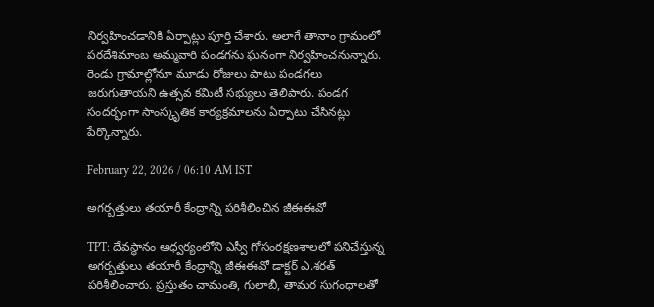నిర్వహించడానికి ఏర్పాట్లు పూర్తి చేశారు. అలాగే తానాం గ్రామంలో పరదేశిమాంబ అమ్మవారి పండగను ఘనంగా నిర్వహించనున్నారు. రెండు గ్రామాల్లోనూ మూడు రోజులు పాటు పండగలు జరుగుతాయని ఉత్సవ కమిటీ సభ్యులు తెలిపారు. పండగ సందర్భంగా సాంస్కృతిక కార్యక్రమాలను ఏర్పాటు చేసినట్లు పేర్కొన్నారు.

February 22, 2026 / 06:10 AM IST

అగర్బత్తులు తయారీ కేంద్రాన్ని పరిశీలించిన జీఈఈవో

TPT: దేవస్థానం ఆధ్వర్యంలోని ఎస్వీ గోసంరక్షణశాలలో పనిచేస్తున్న అగర్బత్తులు తయారీ కేంద్రాన్ని జీఈఈవో డాక్టర్ ఎ.శరత్ పరిశీలించారు. ప్రస్తుతం చామంతి, గులాబీ, తామర సుగంధాలతో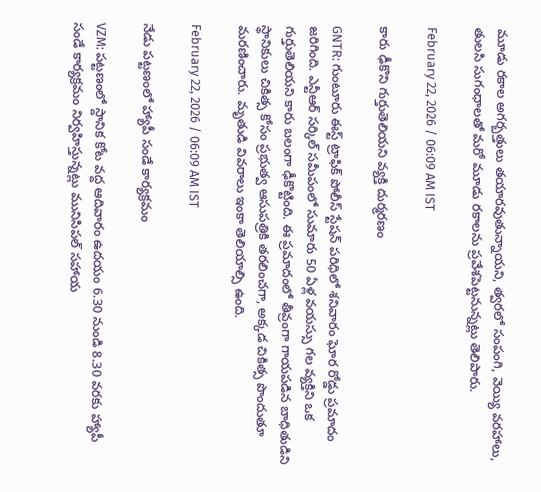మూడు రకాల అగర్బత్తులు తయారవుతున్నాయని, త్వరలో సంపంగి, వెయ్యి వరహాలు, తులసి సుగంధాలతో మరో మూడు రకాలను ప్రవేశపెట్టనున్నట్లు తెలిపారు.

February 22, 2026 / 06:09 AM IST

కారు ఢీకొని గుర్తుతెలియని వ్యక్తి దుర్మరణం

GNTR: గుంటూరు ఈస్ట్ ట్రాఫిక్ పోలీస్ స్టేషన్ పరిధిలో శనివారం ఘోర రోడ్డు ప్రమాదం జరిగింది. ఎన్టీఆర్ సర్కిల్ సమీపంలో సుమారు 50 ఏళ్ల వయస్సు గల వ్యక్తిని ఒక గుర్తుతెలియని కారు బలంగా ఢీకొట్టింది. ఈ ప్రమాదంలో తీవ్రంగా గాయపడిన బాధితుడిని స్థానికులు చికిత్స కోసం ప్రభుత్వ ఆసుపత్రికి తరలించగా, అక్కడ చికిత్స పొందుతూ మరణించారు. మృతుడి వివరాలు ఇంకా తెలియాల్సి ఉంది.

February 22, 2026 / 06:09 AM IST

నేడు పట్టణంలో హ్యాపీ సండే కార్యక్రమం

VZM: పట్టణంలో స్దానిక కోట వద్ద ఆదివారం ఉదయం 6.30 నుండి 8.30 వరకు హ్యాపీ సండే కార్యక్రమం నిర్వహిస్తున్నట్లు మునిసిపల్ సహాయ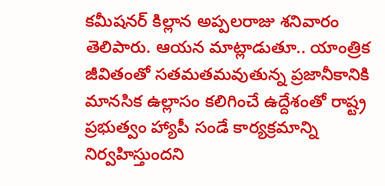కమీషనర్ కిల్లాన అప్పలరాజు శనివారం తెలిపారు. ఆయన మాట్లాడుతూ.. యాంత్రిక జీవితంతో సతమతమవుతున్న ప్రజానీకానికి మానసిక ఉల్లాసం కలిగించే ఉద్దేశంతో రాష్ట్ర ప్రభుత్వం హ్యాపీ సండే కార్యక్రమాన్ని నిర్వహిస్తుందని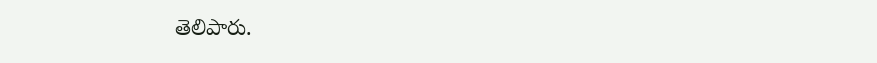తెలిపారు.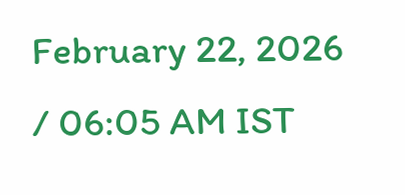February 22, 2026 / 06:05 AM IST